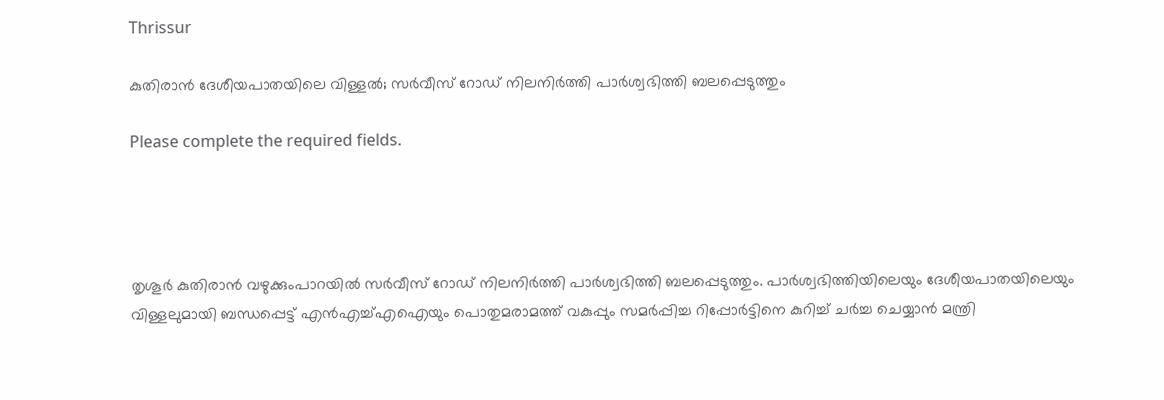Thrissur

കുതിരാന്‍ ദേശീയപാതയിലെ വിള്ളൽ; സര്‍വീസ് റോഡ് നിലനിര്‍ത്തി പാര്‍ശ്വഭിത്തി ബലപ്പെടുത്തും

Please complete the required fields.




തൃശൂര്‍ കുതിരാന്‍ വഴുക്കുംപാറയില്‍ സര്‍വീസ് റോഡ് നിലനിര്‍ത്തി പാര്‍ശ്വഭിത്തി ബലപ്പെടുത്തും. പാര്‍ശ്വഭിത്തിയിലെയും ദേശീയപാതയിലെയും വിള്ളലുമായി ബന്ധപ്പെട്ട് എന്‍എച്ച്എഐയും പൊതുമരാമത്ത് വകുപ്പും സമര്‍പ്പിച്ച റിപ്പോര്‍ട്ടിനെ കുറിച്ച് ചര്‍ച്ച ചെയ്യാന്‍ മന്ത്രി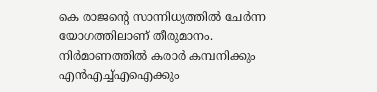കെ രാജന്‍റെ സാന്നിധ്യത്തില്‍ ചേര്‍ന്ന യോഗത്തിലാണ് തീരുമാനം. നിര്‍മാണത്തില്‍ കരാര്‍ കമ്പനിക്കും എന്‍എച്ച്എഐക്കും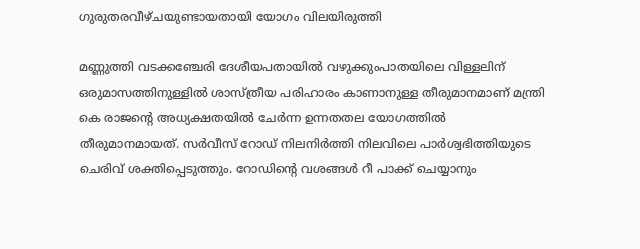ഗുരുതരവീഴ്ചയുണ്ടായതായി യോഗം വിലയിരുത്തി

മണ്ണുത്തി വടക്കഞ്ചേരി ദേശീയപതായില്‍ വഴുക്കുംപാതയിലെ വിള്ളലിന് ഒരുമാസത്തിനുള്ളില്‍ ശാസ്ത്രീയ പരിഹാരം കാണാനുള്ള തീരുമാനമാണ് മന്ത്രി കെ രാജന്‍റെ അധ്യക്ഷതയില്‍ ചേര്‍ന്ന ഉന്നതതല യോഗത്തില്‍ തീരുമാനമായത്. സര്‍വീസ് റോഡ് നിലനിര്‍ത്തി നിലവിലെ പാര്‍ശ്വഭിത്തിയുടെ
ചെരിവ് ശക്തിപ്പെടുത്തും. റോഡിന്‍റെ വശങ്ങള്‍ റീ പാക്ക് ചെയ്യാനും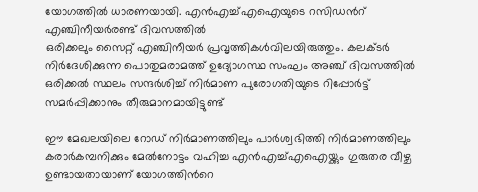യോഗത്തില്‍ ധാരണയായി. എന്‍എച്ച്എഐയുടെ റസിഡന്‍റ് എഞ്ചിനീയര്‍രണ്ട് ദിവസത്തില്‍
ഒരിക്കലും സൈറ്റ് എഞ്ചിനീയര്‍ പ്രവൃത്തികള്‍വിലയിരുത്തും. കലക്ടര്‍ നിര്‍ദേശിക്കുന്ന പൊതുമരാമത്ത് ഉദ്യോഗസ്ഥ സംഘം അഞ്ച് ദിവസത്തില്‍ ഒരിക്കല്‍ സ്ഥലം സന്ദര്‍ശിച്ച് നിര്‍മാണ പുരോഗതിയുടെ റിപ്പോര്‍ട്ട് സമര്‍പ്പിക്കാനും തീരുമാനമായിട്ടുണ്ട്

ഈ മേഖലയിലെ റോഡ് നിര്‍മാണത്തിലും പാര്‍ശ്വഭിത്തി നിര്‍മാണത്തിലും കരാര്‍കമ്പനിക്കും മേല്‍നോട്ടം വഹിച്ച എന്‍എച്ച്എഐയ്ക്കും ഗുരുതര വീഴ്ച ഉണ്ടായതായാണ് യോഗത്തിന്‍റെ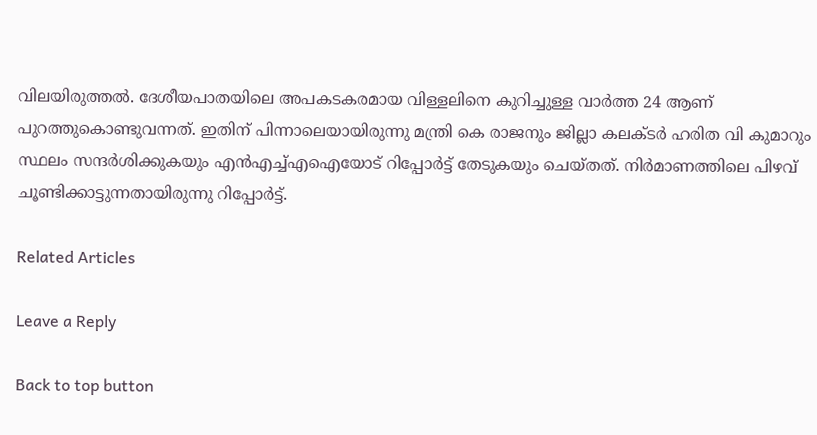വിലയിരുത്തല്‍. ദേശീയപാതയിലെ അപകടകരമായ വിള്ളലിനെ കുറിച്ചുള്ള വാര്‍ത്ത 24 ആണ് പുറത്തുകൊണ്ടുവന്നത്. ഇതിന് പിന്നാലെയായിരുന്നു മന്ത്രി കെ രാജനും ജില്ലാ കലക്ടര്‍ ഹരിത വി കുമാറും സ്ഥലം സന്ദര്‍ശിക്കുകയും എന്‍എച്ച്എഐയോട് റിപ്പോര്‍ട്ട് തേടുകയും ചെയ്തത്. നിര്‍മാണത്തിലെ പിഴവ് ചൂണ്ടിക്കാട്ടുന്നതായിരുന്നു റിപ്പോര്‍ട്ട്.

Related Articles

Leave a Reply

Back to top button